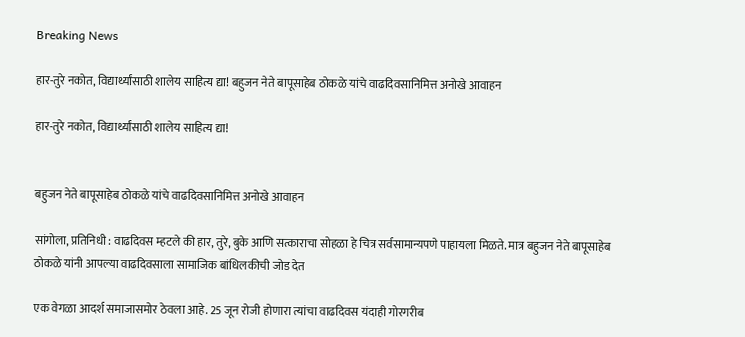Breaking News

हार-तुरे नकोत, विद्यार्थ्यांसाठी शालेय साहित्य द्या! बहुजन नेते बापूसाहेब ठोकळे यांचे वाढदिवसानिमित्त अनोखे आवाहन

हार-तुरे नकोत, विद्यार्थ्यांसाठी शालेय साहित्य द्या!


बहुजन नेते बापूसाहेब ठोकळे यांचे वाढदिवसानिमित्त अनोखे आवाहन

सांगोला, प्रतिनिधी : वाढदिवस म्हटले की हार, तुरे, बुके आणि सत्काराचा सोहळा हे चित्र सर्वसामान्यपणे पाहायला मिळते. मात्र बहुजन नेते बापूसाहेब ठोकळे यांनी आपल्या वाढदिवसाला सामाजिक बांधिलकीची जोड देत

एक वेगळा आदर्श समाजासमोर ठेवला आहे. 25 जून रोजी होणारा त्यांचा वाढदिवस यंदाही गोरगरीब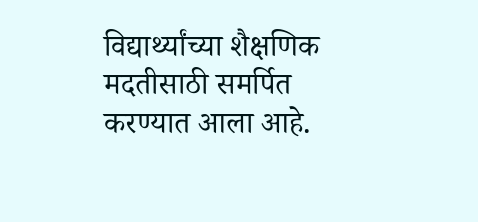विद्यार्थ्यांच्या शैक्षणिक मदतीसाठी समर्पित करण्यात आला आहे.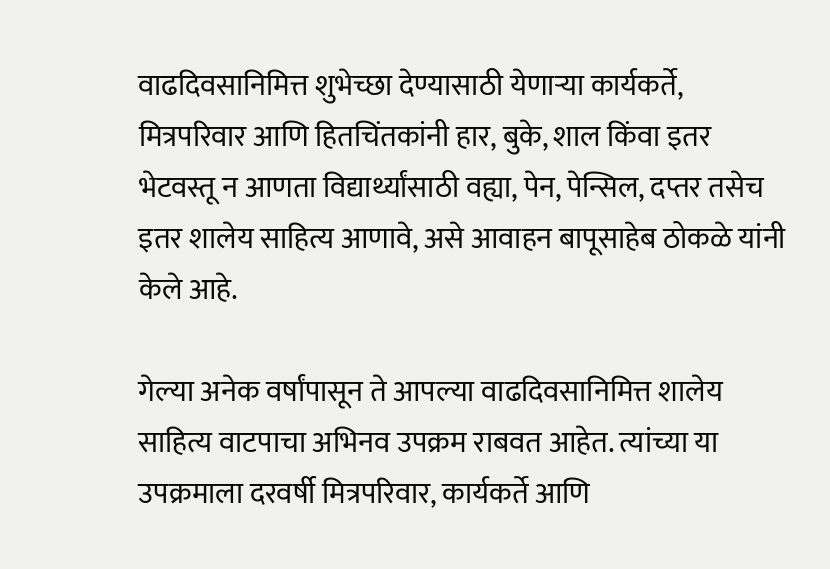वाढदिवसानिमित्त शुभेच्छा देण्यासाठी येणार्‍या कार्यकर्ते, मित्रपरिवार आणि हितचिंतकांनी हार, बुके, शाल किंवा इतर भेटवस्तू न आणता विद्यार्थ्यांसाठी वह्या, पेन, पेन्सिल, दप्तर तसेच इतर शालेय साहित्य आणावे, असे आवाहन बापूसाहेब ठोकळे यांनी केले आहे.

गेल्या अनेक वर्षांपासून ते आपल्या वाढदिवसानिमित्त शालेय साहित्य वाटपाचा अभिनव उपक्रम राबवत आहेत. त्यांच्या या उपक्रमाला दरवर्षी मित्रपरिवार, कार्यकर्ते आणि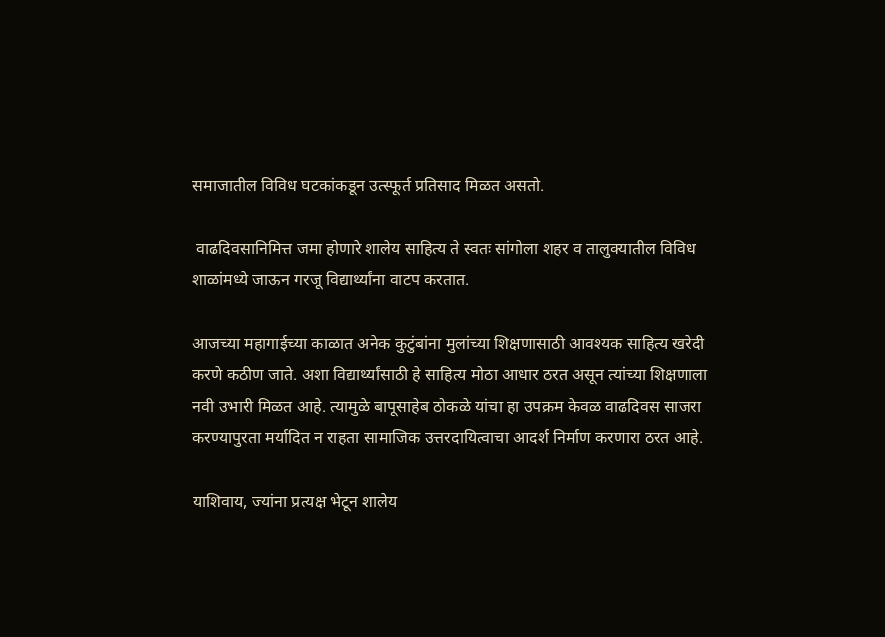समाजातील विविध घटकांकडून उत्स्फूर्त प्रतिसाद मिळत असतो.

 वाढदिवसानिमित्त जमा होणारे शालेय साहित्य ते स्वतः सांगोला शहर व तालुक्यातील विविध शाळांमध्ये जाऊन गरजू विद्यार्थ्यांना वाटप करतात.

आजच्या महागाईच्या काळात अनेक कुटुंबांना मुलांच्या शिक्षणासाठी आवश्यक साहित्य खरेदी करणे कठीण जाते. अशा विद्यार्थ्यांसाठी हे साहित्य मोठा आधार ठरत असून त्यांच्या शिक्षणाला नवी उभारी मिळत आहे. त्यामुळे बापूसाहेब ठोकळे यांचा हा उपक्रम केवळ वाढदिवस साजरा करण्यापुरता मर्यादित न राहता सामाजिक उत्तरदायित्वाचा आदर्श निर्माण करणारा ठरत आहे.

याशिवाय, ज्यांना प्रत्यक्ष भेटून शालेय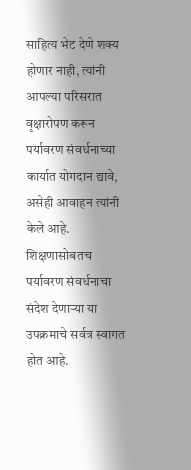साहित्य भेट देणे शक्य होणार नाही, त्यांनी आपल्या परिसरात वृक्षारोपण करून पर्यावरण संवर्धनाच्या कार्यात योगदान द्यावे, असेही आवाहन त्यांनी केले आहे. शिक्षणासोबतच पर्यावरण संवर्धनाचा संदेश देणार्‍या या उपक्रमाचे सर्वत्र स्वागत होत आहे.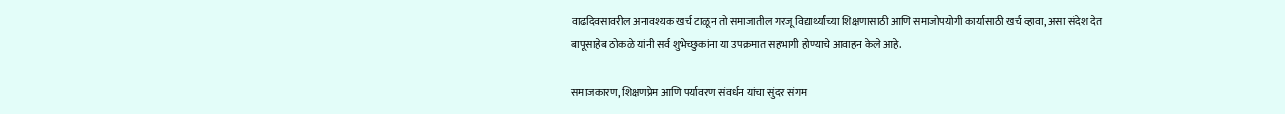वाढदिवसावरील अनावश्यक खर्च टाळून तो समाजातील गरजू विद्यार्थ्यांच्या शिक्षणासाठी आणि समाजोपयोगी कार्यासाठी खर्च व्हावा, असा संदेश देत बापूसाहेब ठोकळे यांनी सर्व शुभेच्छुकांना या उपक्रमात सहभागी होण्याचे आवाहन केले आहे.

समाजकारण, शिक्षणप्रेम आणि पर्यावरण संवर्धन यांचा सुंदर संगम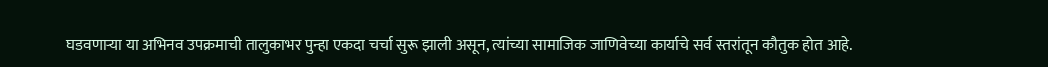घडवणार्‍या या अभिनव उपक्रमाची तालुकाभर पुन्हा एकदा चर्चा सुरू झाली असून, त्यांच्या सामाजिक जाणिवेच्या कार्याचे सर्व स्तरांतून कौतुक होत आहे.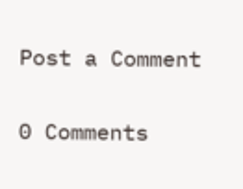Post a Comment

0 Comments